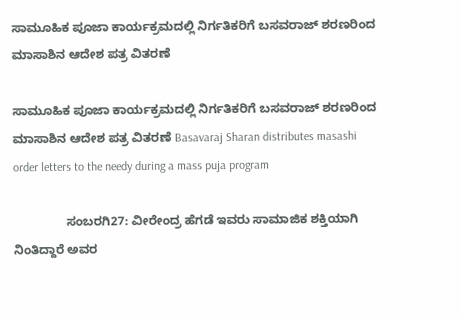ಸಾಮೂಹಿಕ ಪೂಜಾ ಕಾರ್ಯಕ್ರಮದಲ್ಲಿ ನಿರ್ಗತಿಕರಿಗೆ ಬಸವರಾಜ್ ಶರಣರಿಂದ ಮಾಸಾಶಿನ ಆದೇಶ ಪತ್ರ ವಿತರಣೆ

ಸಾಮೂಹಿಕ ಪೂಜಾ ಕಾರ್ಯಕ್ರಮದಲ್ಲಿ ನಿರ್ಗತಿಕರಿಗೆ ಬಸವರಾಜ್ ಶರಣರಿಂದ ಮಾಸಾಶಿನ ಆದೇಶ ಪತ್ರ ವಿತರಣೆ Basavaraj Sharan distributes masashi order letters to the needy during a mass puja program

               ಸಂಬರಗಿ27: ವೀರೇಂದ್ರ ಹೆಗಡೆ ಇವರು ಸಾಮಾಜಿಕ ಶಕ್ತಿಯಾಗಿ ನಿಂತಿದ್ದಾರೆ ಅವರ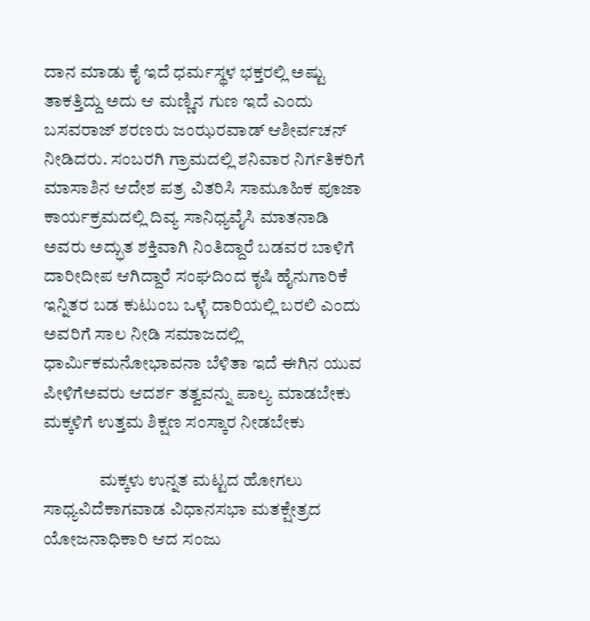ದಾನ ಮಾಡು ಕೈ ಇದೆ ಧರ್ಮಸ್ಥಳ ಭಕ್ತರಲ್ಲಿ ಅಷ್ಟು ತಾಕತ್ತಿದ್ದು ಅದು ಆ ಮಣ್ಣಿನ ಗುಣ ಇದೆ ಎಂದು ಬಸವರಾಜ್ ಶರಣರು ಜಂಝರವಾಡ್‌ ಆಶೀರ್ವಚನ್ ನೀಡಿದರು. ಸಂಬರಗಿ ಗ್ರಾಮದಲ್ಲಿ ಶನಿವಾರ ನಿರ್ಗತಿಕರಿಗೆ ಮಾಸಾಶಿನ ಆದೇಶ ಪತ್ರ ವಿತರಿಸಿ ಸಾಮೂಹಿಕ ಪೂಜಾ ಕಾರ್ಯಕ್ರಮದಲ್ಲಿ ದಿವ್ಯ ಸಾನಿಧ್ಯವೈಸಿ ಮಾತನಾಡಿ ಅವರು ಅದ್ಭುತ ಶಕ್ತಿವಾಗಿ ನಿಂತಿದ್ದಾರೆ ಬಡವರ ಬಾಳಿಗೆ ದಾರೀದೀಪ ಆಗಿದ್ದಾರೆ ಸಂಘದಿಂದ ಕೃಷಿ ಹೈನುಗಾರಿಕೆ ಇನ್ನಿತರ ಬಡ ಕುಟುಂಬ ಒಳ್ಳೆ ದಾರಿಯಲ್ಲಿ ಬರಲಿ ಎಂದು ಅವರಿಗೆ ಸಾಲ ನೀಡಿ ಸಮಾಜದಲ್ಲಿ ಧಾರ್ಮಿಕಮನೋಭಾವನಾ ಬೆಳಿತಾ ಇದೆ ಈಗಿನ ಯುವ ಪೀಳಿಗೆಅವರು ಆದರ್ಶ ತತ್ವವನ್ನು ಪಾಲ್ಯ ಮಾಡಬೇಕು ಮಕ್ಕಳಿಗೆ ಉತ್ತಮ ಶಿಕ್ಷಣ ಸಂಸ್ಕಾರ ನೀಡಬೇಕು

                ಮಕ್ಕಳು ಉನ್ನತ ಮಟ್ಟದ ಹೋಗಲು ಸಾಧ್ಯವಿದೆಕಾಗವಾಡ ವಿಧಾನಸಭಾ ಮತಕ್ಷೇತ್ರದ ಯೋಜನಾಧಿಕಾರಿ ಆದ ಸಂಜು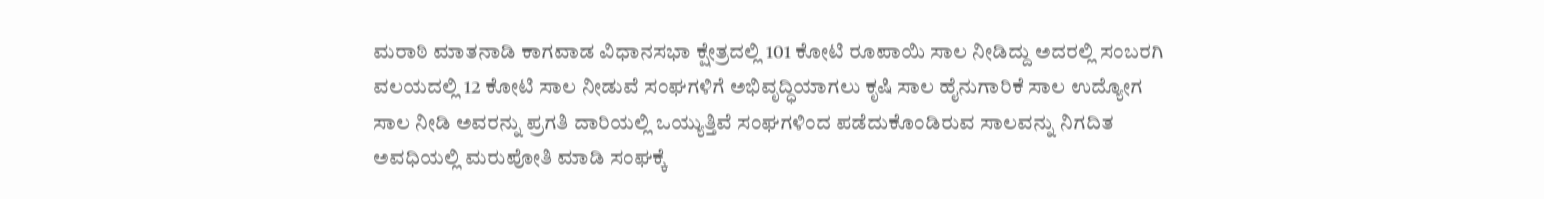ಮರಾಠಿ ಮಾತನಾಡಿ ಕಾಗವಾಡ ವಿಧಾನಸಭಾ ಕ್ಷೇತ್ರದಲ್ಲಿ 101 ಕೋಟಿ ರೂಪಾಯಿ ಸಾಲ ನೀಡಿದ್ದು ಅದರಲ್ಲಿ ಸಂಬರಗಿ ವಲಯದಲ್ಲಿ 12 ಕೋಟಿ ಸಾಲ ನೀಡುವೆ ಸಂಘಗಳಿಗೆ ಅಭಿವೃದ್ಧಿಯಾಗಲು ಕೃಷಿ ಸಾಲ ಹೈನುಗಾರಿಕೆ ಸಾಲ ಉದ್ಯೋಗ ಸಾಲ ನೀಡಿ ಅವರನ್ನು ಪ್ರಗತಿ ದಾರಿಯಲ್ಲಿ ಒಯ್ಯುತ್ತಿವೆ ಸಂಘಗಳಿಂದ ಪಡೆದುಕೊಂಡಿರುವ ಸಾಲವನ್ನು ನಿಗದಿತ ಅವಧಿಯಲ್ಲಿ ಮರುಪೋತಿ ಮಾಡಿ ಸಂಘಕ್ಕೆ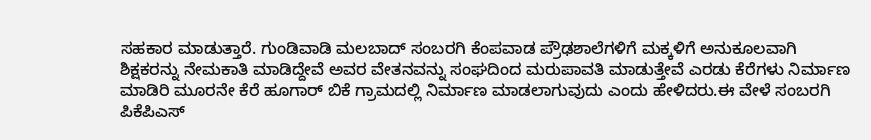ಸಹಕಾರ ಮಾಡುತ್ತಾರೆ. ಗುಂಡಿವಾಡಿ ಮಲಬಾದ್ ಸಂಬರಗಿ ಕೆಂಪವಾಡ ಪ್ರೌಢಶಾಲೆಗಳಿಗೆ ಮಕ್ಕಳಿಗೆ ಅನುಕೂಲವಾಗಿ ಶಿಕ್ಷಕರನ್ನು ನೇಮಕಾತಿ ಮಾಡಿದ್ದೇವೆ ಅವರ ವೇತನವನ್ನು ಸಂಘದಿಂದ ಮರುಪಾವತಿ ಮಾಡುತ್ತೇವೆ ಎರಡು ಕೆರೆಗಳು ನಿರ್ಮಾಣ ಮಾಡಿರಿ ಮೂರನೇ ಕೆರೆ ಹೂಗಾರ್ ಬಿಕೆ ಗ್ರಾಮದಲ್ಲಿ ನಿರ್ಮಾಣ ಮಾಡಲಾಗುವುದು ಎಂದು ಹೇಳಿದರು.ಈ ವೇಳೆ ಸಂಬರಗಿ ಪಿಕೆಪಿಎಸ್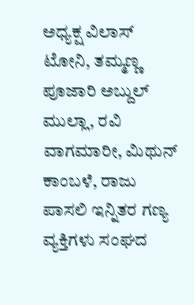ಅಧ್ಯಕ್ಷ ವಿಲಾಸ್ ಟೋನಿ, ತಮ್ಮಣ್ಣ ಪೂಜಾರಿ ಅಬ್ದುಲ್ ಮುಲ್ಲಾ, ರವಿ ವಾಗಮಾರೀ, ಮಿಥುನ್ ಕಾಂಬಳೆ, ರಾಜು ಪಾಸಲಿ ಇನ್ನಿತರ ಗಣ್ಯ ವ್ಯಕ್ತಿಗಳು ಸಂಘದ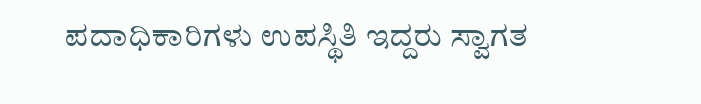ಪದಾಧಿಕಾರಿಗಳು ಉಪಸ್ಥಿತಿ ಇದ್ದರು ಸ್ವಾಗತ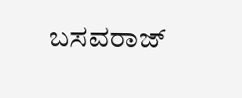ಬಸವರಾಜ್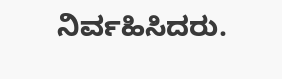ನಿರ್ವಹಿಸಿದರು.